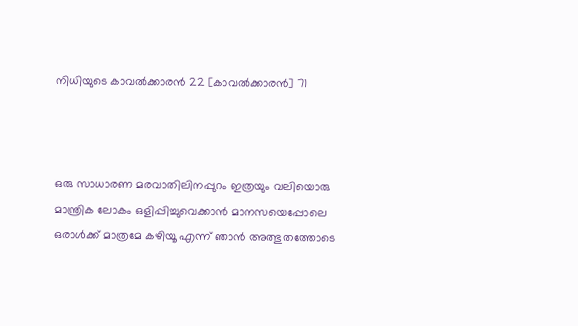നിധിയുടെ കാവൽക്കാരൻ 22 [കാവൽക്കാരൻ] 71



ഒരു സാധാരണ മരവാതിലിനപ്പുറം ഇത്രയും വലിയൊരു മാന്ത്രിക ലോകം ഒളിപ്പിച്ചുവെക്കാൻ മാനസയെപ്പോലെ ഒരാൾക്ക് മാത്രമേ കഴിയൂ എന്ന് ഞാൻ അത്ഭുതത്തോടെ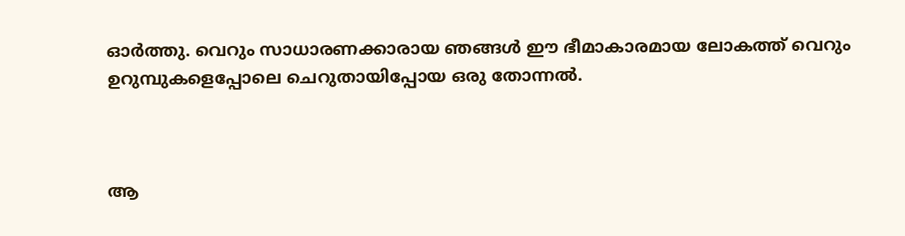ഓർത്തു. വെറും സാധാരണക്കാരായ ഞങ്ങൾ ഈ ഭീമാകാരമായ ലോകത്ത് വെറും ഉറുമ്പുകളെപ്പോലെ ചെറുതായിപ്പോയ ഒരു തോന്നൽ.



ആ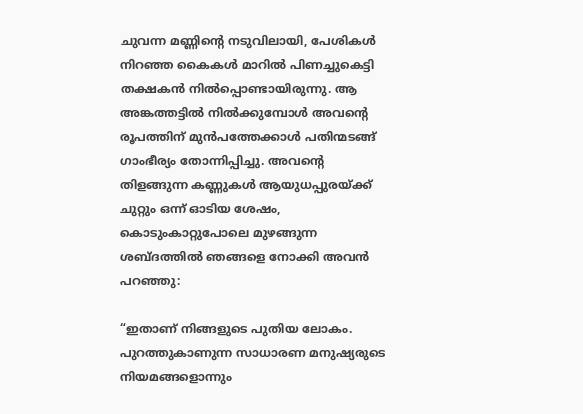ചുവന്ന മണ്ണിന്റെ നടുവിലായി, പേശികൾ നിറഞ്ഞ കൈകൾ മാറിൽ പിണച്ചുകെട്ടി തക്ഷകൻ നിൽപ്പൊണ്ടായിരുന്നു. ആ അങ്കത്തട്ടിൽ നിൽക്കുമ്പോൾ അവന്റെ രൂപത്തിന് മുൻപത്തേക്കാൾ പതിന്മടങ്ങ് ഗാംഭീര്യം തോന്നിപ്പിച്ചു. അവന്റെ തിളങ്ങുന്ന കണ്ണുകൾ ആയുധപ്പുരയ്ക്ക് ചുറ്റും ഒന്ന് ഓടിയ ശേഷം, കൊടുംകാറ്റുപോലെ മുഴങ്ങുന്ന ശബ്ദത്തിൽ ഞങ്ങളെ നോക്കി അവൻ പറഞ്ഞു:

“ഇതാണ് നിങ്ങളുടെ പുതിയ ലോകം. പുറത്തുകാണുന്ന സാധാരണ മനുഷ്യരുടെ നിയമങ്ങളൊന്നും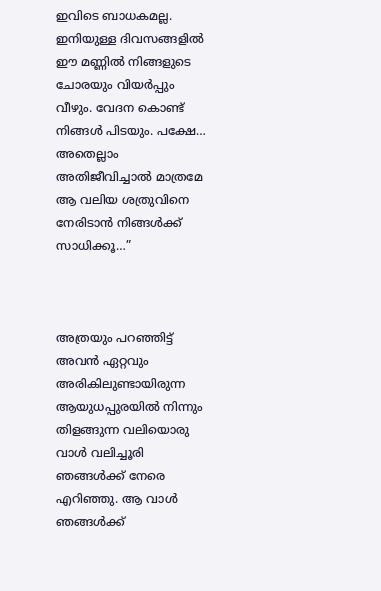ഇവിടെ ബാധകമല്ല. ഇനിയുള്ള ദിവസങ്ങളിൽ ഈ മണ്ണിൽ നിങ്ങളുടെ ചോരയും വിയർപ്പും വീഴും. വേദന കൊണ്ട് നിങ്ങൾ പിടയും. പക്ഷേ… അതെല്ലാം അതിജീവിച്ചാൽ മാത്രമേ ആ വലിയ ശത്രുവിനെ നേരിടാൻ നിങ്ങൾക്ക് സാധിക്കൂ…”



അത്രയും പറഞ്ഞിട്ട് അവൻ ഏറ്റവും അരികിലുണ്ടായിരുന്ന ആയുധപ്പുരയിൽ നിന്നും തിളങ്ങുന്ന വലിയൊരു വാൾ വലിച്ചൂരി ഞങ്ങൾക്ക് നേരെ എറിഞ്ഞു. ആ വാൾ ഞങ്ങൾക്ക്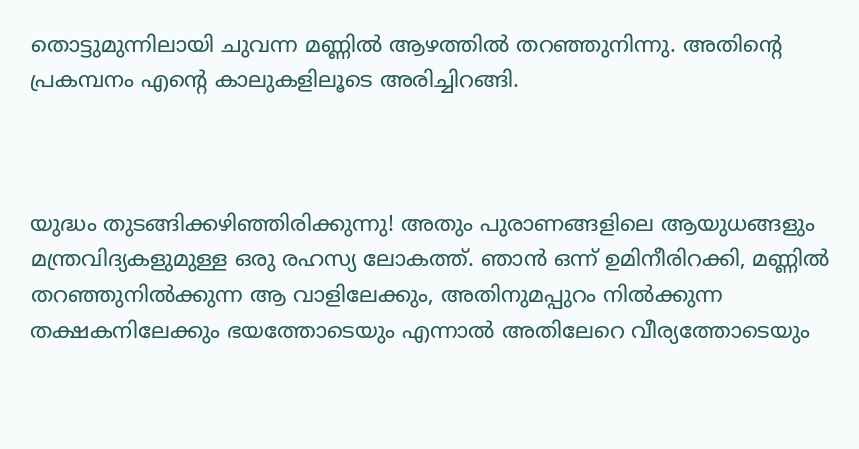തൊട്ടുമുന്നിലായി ചുവന്ന മണ്ണിൽ ആഴത്തിൽ തറഞ്ഞുനിന്നു. അതിന്റെ പ്രകമ്പനം എന്റെ കാലുകളിലൂടെ അരിച്ചിറങ്ങി.



യുദ്ധം തുടങ്ങിക്കഴിഞ്ഞിരിക്കുന്നു! അതും പുരാണങ്ങളിലെ ആയുധങ്ങളും മന്ത്രവിദ്യകളുമുള്ള ഒരു രഹസ്യ ലോകത്ത്. ഞാൻ ഒന്ന് ഉമിനീരിറക്കി, മണ്ണിൽ തറഞ്ഞുനിൽക്കുന്ന ആ വാളിലേക്കും, അതിനുമപ്പുറം നിൽക്കുന്ന തക്ഷകനിലേക്കും ഭയത്തോടെയും എന്നാൽ അതിലേറെ വീര്യത്തോടെയും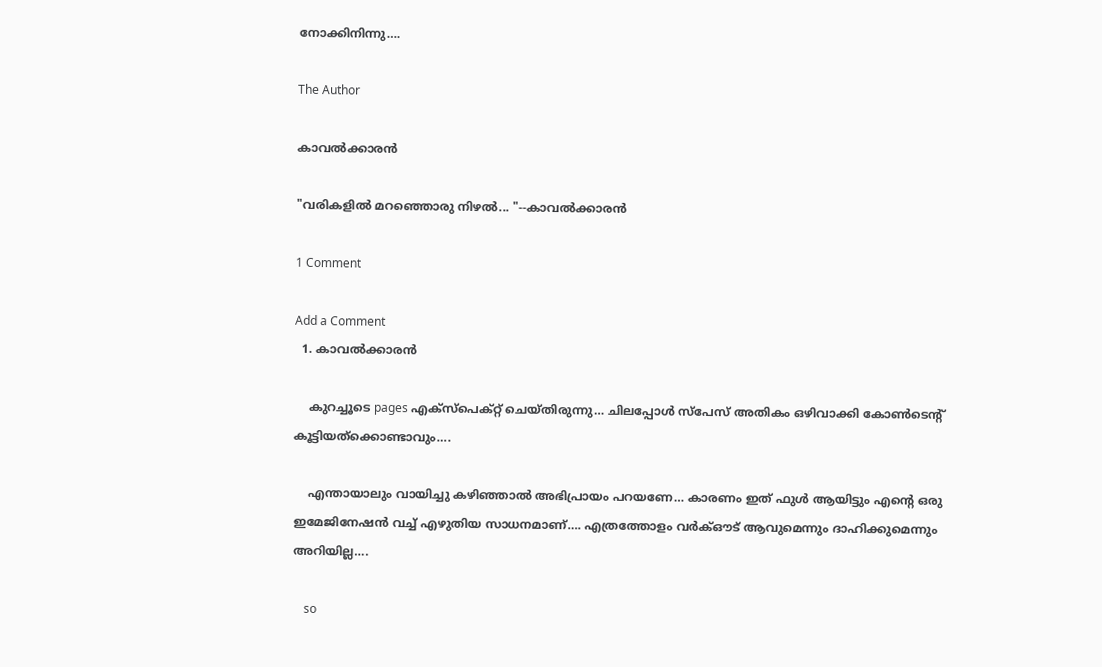നോക്കിനിന്നു….

The Author

കാവൽക്കാരൻ

"വരികളിൽ മറഞ്ഞൊരു നിഴൽ... "--കാവൽക്കാരൻ

1 Comment

Add a Comment
  1. കാവൽക്കാരൻ

    കുറച്ചൂടെ pages എക്സ്പെക്റ്റ് ചെയ്തിരുന്നു… ചിലപ്പോൾ സ്പേസ് അതികം ഒഴിവാക്കി കോൺടെന്റ് കൂട്ടിയത്ക്കൊണ്ടാവും….

    എന്തായാലും വായിച്ചു കഴിഞ്ഞാൽ അഭിപ്രായം പറയണേ… കാരണം ഇത് ഫുൾ ആയിട്ടും എന്റെ ഒരു ഇമേജിനേഷൻ വച്ച് എഴുതിയ സാധനമാണ്…. എത്രത്തോളം വർക്ഔട് ആവുമെന്നും ദാഹിക്കുമെന്നും അറിയില്ല….

    so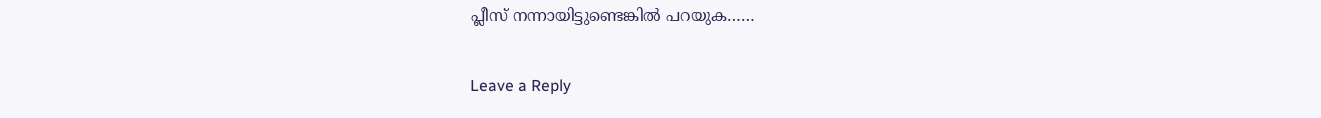പ്ലീസ് നന്നായിട്ടുണ്ടെങ്കിൽ പറയുക……

Leave a Reply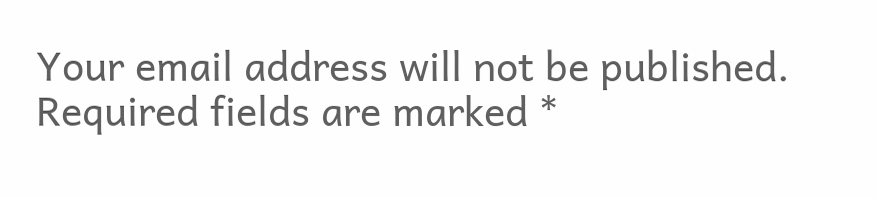Your email address will not be published. Required fields are marked *